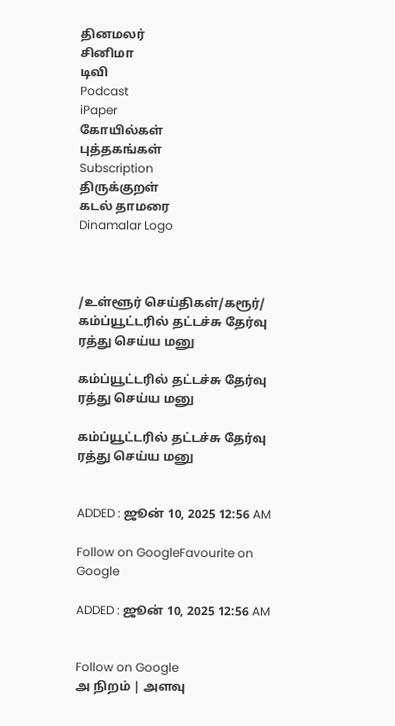தினமலர்
சினிமா
டிவி
Podcast
iPaper
கோயில்கள்
புத்தகங்கள்
Subscription
திருக்குறள்
கடல் தாமரை
Dinamalar Logo



/உள்ளூர் செய்திகள்/கரூர்/ கம்ப்யூட்டரில் தட்டச்சு தேர்வு ரத்து செய்ய மனு

கம்ப்யூட்டரில் தட்டச்சு தேர்வு ரத்து செய்ய மனு

கம்ப்யூட்டரில் தட்டச்சு தேர்வு ரத்து செய்ய மனு


ADDED : ஜூன் 10, 2025 12:56 AM

Follow on GoogleFavourite on Google

ADDED : ஜூன் 10, 2025 12:56 AM


Follow on Google
அ நிறம் | அளவு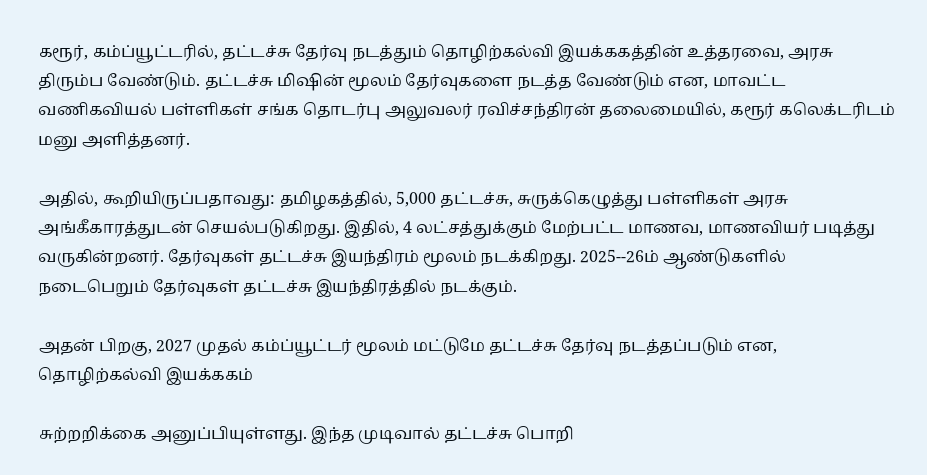கரூர், கம்ப்யூட்டரில், தட்டச்சு தேர்வு நடத்தும் தொழிற்கல்வி இயக்ககத்தின் உத்தரவை, அரசு திரும்ப வேண்டும். தட்டச்சு மிஷின் மூலம் தேர்வுகளை நடத்த வேண்டும் என, மாவட்ட வணிகவியல் பள்ளிகள் சங்க தொடர்பு அலுவலர் ரவிச்சந்திரன் தலைமையில், கரூர் கலெக்டரிடம் மனு அளித்தனர்.

அதில், கூறியிருப்பதாவது: தமிழகத்தில், 5,000 தட்டச்சு, சுருக்கெழுத்து பள்ளிகள் அரசு அங்கீகாரத்துடன் செயல்படுகிறது. இதில், 4 லட்சத்துக்கும் மேற்பட்ட மாணவ, மாணவியர் படித்து வருகின்றனர். தேர்வுகள் தட்டச்சு இயந்திரம் மூலம் நடக்கிறது. 2025--26ம் ஆண்டுகளில் நடைபெறும் தேர்வுகள் தட்டச்சு இயந்திரத்தில் நடக்கும்.

அதன் பிறகு, 2027 முதல் கம்ப்யூட்டர் மூலம் மட்டுமே தட்டச்சு தேர்வு நடத்தப்படும் என, தொழிற்கல்வி இயக்ககம்

சுற்றறிக்கை அனுப்பியுள்ளது. இந்த முடிவால் தட்டச்சு பொறி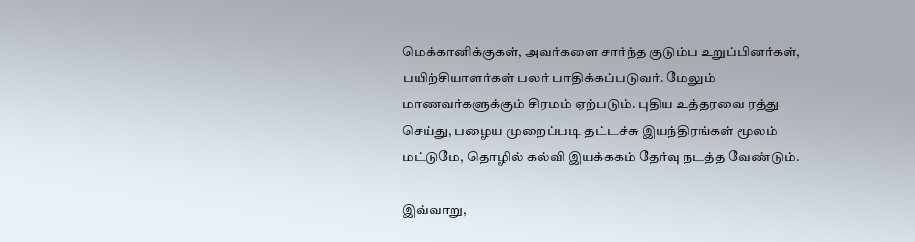மெக்கானிக்குகள், அவர்களை சார்ந்த குடும்ப உறுப்பினர்கள், பயிற்சியாளர்கள் பலர் பாதிக்கப்படுவர். மேலும் மாணவர்களுக்கும் சிரமம் ஏற்படும். புதிய உத்தரவை ரத்து செய்து, பழைய முறைப்படி தட்டச்சு இயந்திரங்கள் மூலம் மட்டுமே, தொழில் கல்வி இயக்ககம் தேர்வு நடத்த வேண்டும்.

இவ்வாறு,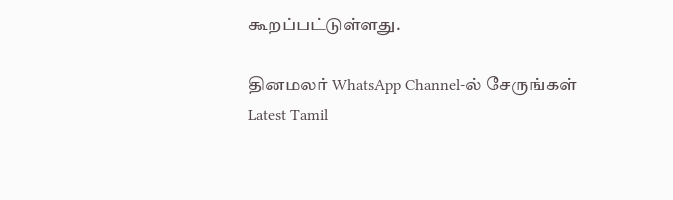கூறப்பட்டுள்ளது.

தினமலர் WhatsApp Channel-ல் சேருங்கள்
Latest Tamil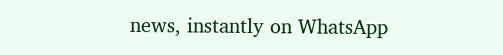news, instantly on WhatsApp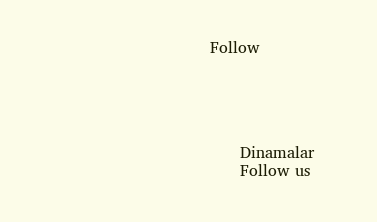Follow





      Dinamalar
      Follow us